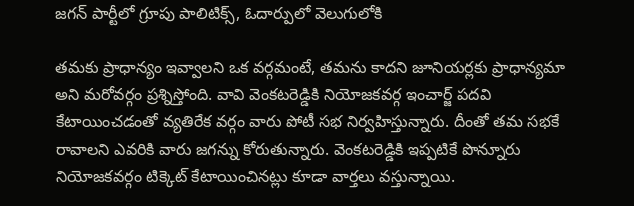జగన్ పార్టీలో గ్రూపు పాలిటిక్స్, ఓదార్పులో వెలుగులోకి

తమకు ప్రాధాన్యం ఇవ్వాలని ఒక వర్గమంటే, తమను కాదని జూనియర్లకు ప్రాధాన్యమా అని మరోవర్గం ప్రశ్నిస్తోంది. వావి వెంకటరెడ్డికి నియోజకవర్గ ఇంచార్జ్ పదవి కేటాయించడంతో వ్యతిరేక వర్గం వారు పోటీ సభ నిర్వహిస్తున్నారు. దీంతో తమ సభకే రావాలని ఎవరికి వారు జగన్ను కోరుతున్నారు. వెంకటరెడ్డికి ఇప్పటికే పొన్నూరు నియోజకవర్గం టిక్కెట్ కేటాయించినట్లు కూడా వార్తలు వస్తున్నాయి.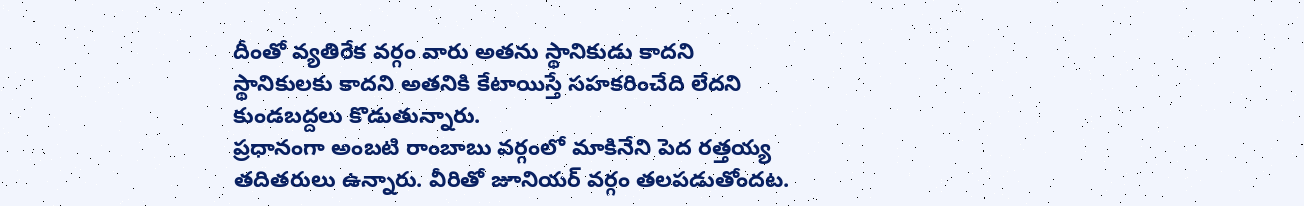దీంతో వ్యతిరేక వర్గం వారు అతను స్థానికుడు కాదని స్థానికులకు కాదని అతనికి కేటాయిస్తే సహకరించేది లేదని కుండబద్దలు కొడుతున్నారు.
ప్రధానంగా అంబటి రాంబాబు వర్గంలో మాకినేని పెద రత్తయ్య తదితరులు ఉన్నారు. వీరితో జూనియర్ వర్గం తలపడుతోందట.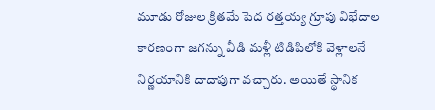మూడు రోజుల క్రితమే పెద రత్తయ్య గ్రూపు విభేదాల కారణంగా జగన్ను వీడి మళ్లీ టిడిపిలోకి వెళ్లాలనే నిర్ణయానికి దాదాపుగా వచ్చారు. అయితే స్థానిక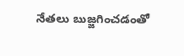నేతలు బుజ్జగించడంతో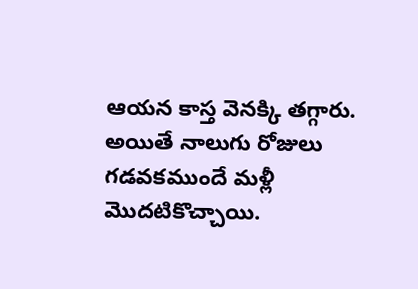ఆయన కాస్త వెనక్కి తగ్గారు. అయితే నాలుగు రోజులు గడవకముందే మళ్లీ మొదటికొచ్చాయి.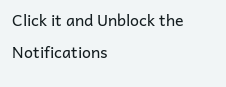Click it and Unblock the Notifications